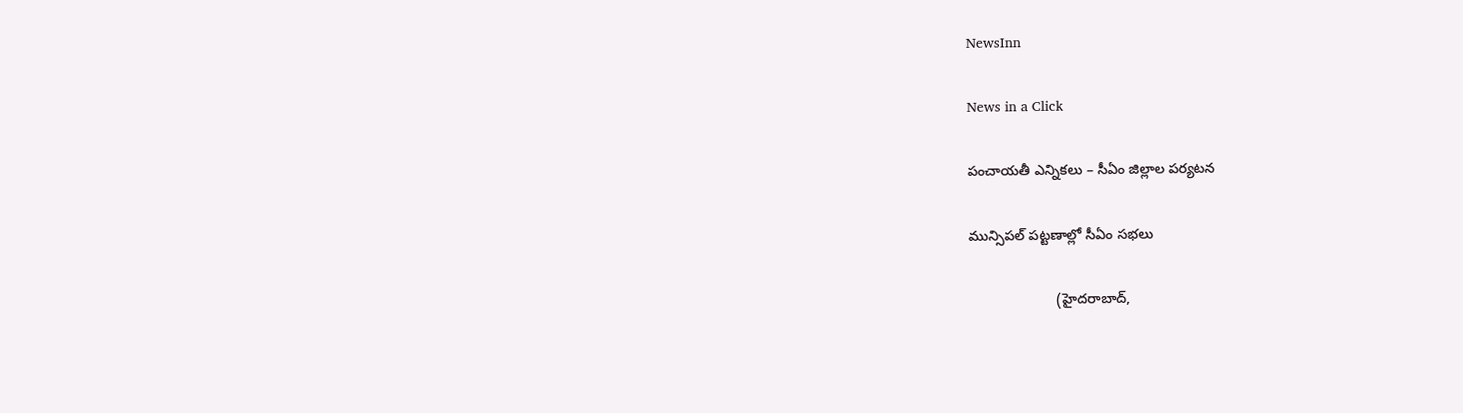NewsInn

News in a Click

పంచాయ‌తీ ఎన్నిక‌లు – సీఏం జిల్లాల ప‌ర్య‌ట‌న

మున్సిప‌ల్ ప‌ట్ట‌ణాల్లో సీఏం స‌భ‌లు

                      (హైద‌రాబాద్,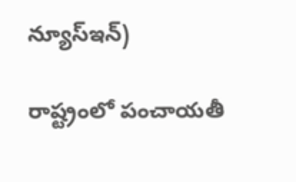న్యూస్ఇన్)

రాష్ట్రంలో పంచాయ‌తీ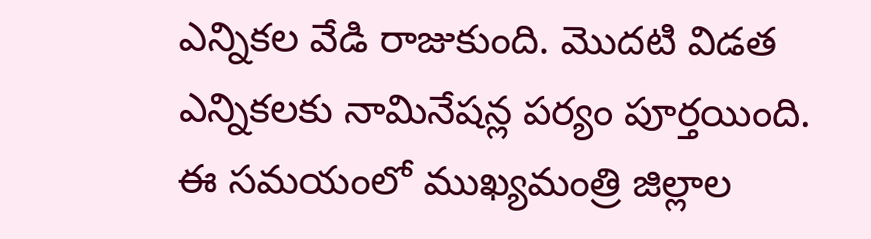ఎన్నిక‌ల వేడి రాజుకుంది. మొద‌టి విడ‌త ఎన్నిక‌లకు నామినేష‌న్ల ప‌ర్యం పూర్త‌యింది. ఈ స‌మ‌యంలో ముఖ్య‌మంత్రి జిల్లాల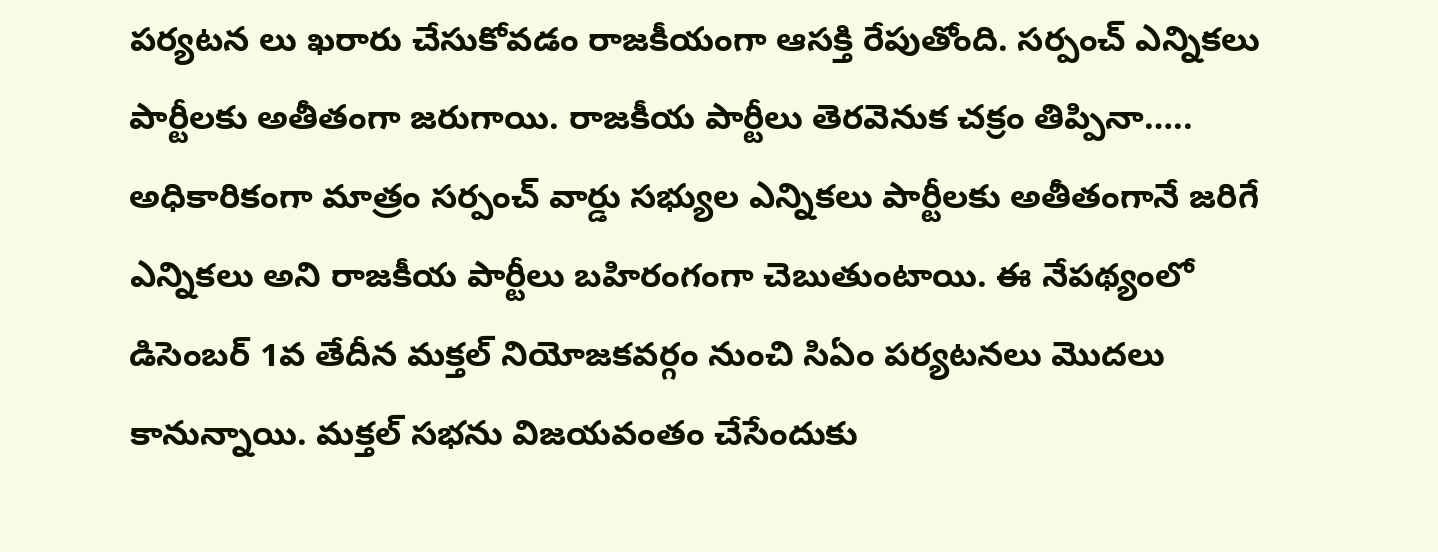ప‌ర్య‌ట‌న లు ఖ‌రారు చేసుకోవ‌డం రాజ‌కీయంగా ఆస‌క్తి రేపుతోంది. స‌ర్పంచ్ ఎన్నిక‌లు పార్టీల‌కు అతీతంగా జ‌రుగాయి. రాజ‌కీయ పార్టీలు తెర‌వెనుక చ‌క్రం తిప్పినా….. అధికారికంగా మాత్రం స‌ర్పంచ్ వార్డు స‌భ్యుల ఎన్నిక‌లు పార్టీల‌కు అతీతంగానే జ‌రిగే ఎన్నిక‌లు అని రాజ‌కీయ పార్టీలు బ‌హిరంగంగా చెబుతుంటాయి. ఈ నేప‌థ్యంలో డిసెంబ‌ర్ 1వ తేదీన మ‌క్త‌ల్ నియోజ‌క‌వ‌ర్గం నుంచి సిఏం ప‌ర్య‌ట‌న‌లు మొద‌లు కానున్నాయి. మ‌క్త‌ల్ స‌భ‌ను విజ‌య‌వంతం చేసేందుకు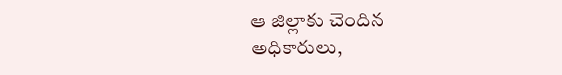ఆ జిల్లాకు చెందిన అధికారులు,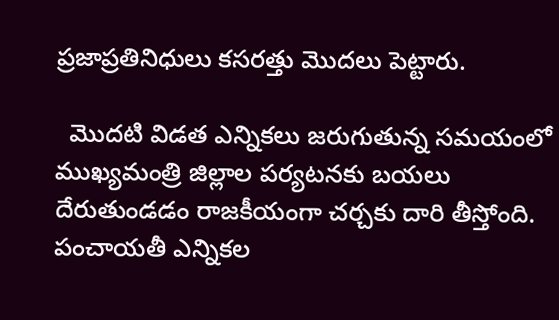ప్ర‌జాప్ర‌తినిధులు క‌స‌ర‌త్తు మొద‌లు పెట్టారు.

  మొద‌టి విడ‌త ఎన్నిక‌లు జ‌రుగుతున్న స‌మ‌యంలో ముఖ్య‌మంత్రి జిల్లాల ప‌ర్య‌ట‌న‌కు బ‌య‌లు దేరుతుండ‌డం రాజ‌కీయంగా చ‌ర్చ‌కు దారి తీస్తోంది. పంచాయ‌తీ ఎన్నిక‌ల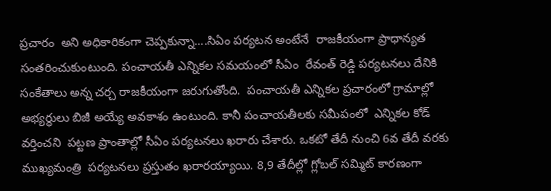ప్ర‌చారం  అని అధికారికంగా చెప్ప‌కున్నా....సిఏం ప‌ర్య‌ట‌న అంటేనే  రాజ‌కీయంగా ప్రాధాన్య‌త సంత‌రించుకుంటుంది. పంచాయ‌తీ ఎన్నిక‌ల స‌మ‌యంలో సీఏం  రేవంత్ రెడ్డి ప‌ర్య‌ట‌న‌లు దేనికి సంకేతాలు అన్న చ‌ర్చ రాజ‌కీయంగా జ‌రుగుతోంది.  పంచాయ‌తీ ఎన్నిక‌ల ప్ర‌చారంలో గ్రామాల్లో అభ్య‌ర్థులు బిజీ అయ్యే అవ‌కాశం ఉంటుంది. కానీ పంచాయ‌తీల‌కు స‌మీపంలో  ఎన్నిక‌ల కోడ్  వ‌ర్తించ‌ని  ప‌ట్ట‌ణ ప్రాంతాల్లో సీఏం ప‌ర్య‌ట‌న‌లు ఖ‌రారు చేశారు. ఒక‌టో తేదీ నుంచి 6వ తేదీ వ‌ర‌కు ముఖ్య‌మంత్రి  ప‌ర్య‌ట‌న‌లు ప్ర‌స్తుతం ఖ‌రార‌య్యాయి. 8,9 తేదీల్లో గ్లోబ‌ల్ స‌మ్మిట్ కార‌ణంగా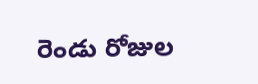రెండు రోజుల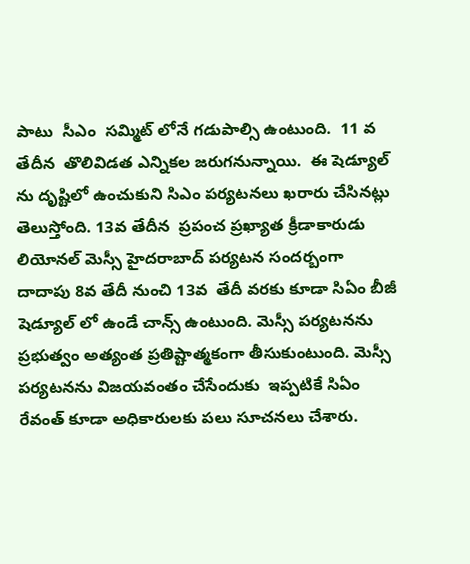పాటు  సీఎం  స‌మ్మిట్ లోనే గ‌డుపాల్సి ఉంటుంది.  11 వ తేదీన  తొలివిడ‌త ఎన్నిక‌ల జ‌రుగ‌నున్నాయి.  ఈ షెడ్యూల్ ను దృష్టిలో ఉంచుకుని సిఎం ప‌ర్య‌ట‌న‌లు ఖ‌రారు చేసిన‌ట్లు తెలుస్తోంది. 13వ తేదీన  ప్ర‌పంచ ప్ర‌ఖ్యాత క్రీడాకారుడు లియోన‌ల్ మెస్సీ హైద‌రాబాద్ ప‌ర్య‌ట‌న సంద‌ర్బంగా దాదాపు 8వ తేదీ నుంచి 13వ  తేదీ వ‌ర‌కు కూడా సిఏం బీజీ షెడ్యూల్ లో ఉండే చాన్స్ ఉంటుంది. మెస్సీ ప‌ర్య‌ట‌న‌ను ప్ర‌భుత్వం అత్యంత ప్ర‌తిష్టాత్మ‌కంగా తీసుకుంటుంది. మెస్సీ ప‌ర్య‌ట‌న‌ను విజ‌య‌వంతం చేసేందుకు  ఇప్ప‌టికే సిఏం రేవంత్ కూడా అధికారుల‌కు ప‌లు సూచ‌న‌లు చేశారు.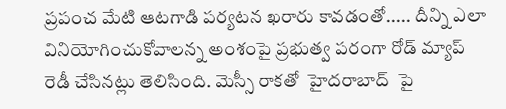ప్ర‌పంచ మేటి ఆట‌గాడి ప‌ర్య‌ట‌న ఖ‌రారు కావ‌డంతో..... దీన్ని ఎలా వినియోగించుకోవాల‌న్న అంశంపై ప్ర‌భుత్వ ప‌రంగా రోడ్ మ్యాప్ రెడీ చేసిన‌ట్లు తెలిసింది. మెస్సీ రాక‌తో  హైద‌రాబాద్  పై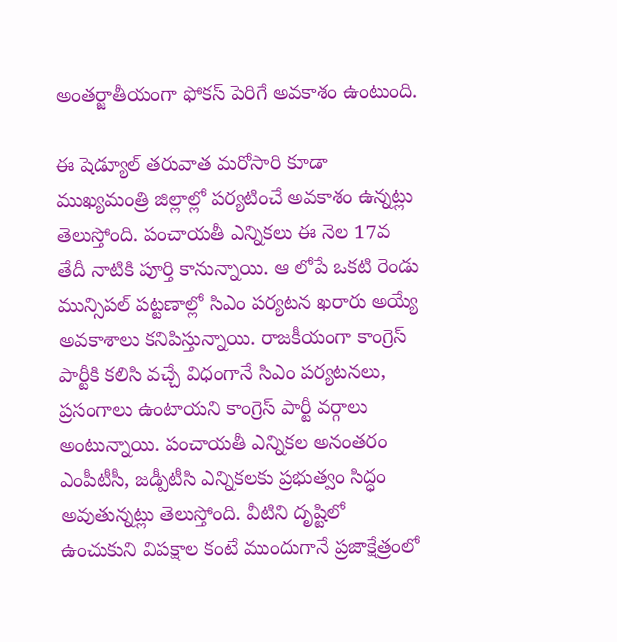అంత‌ర్జాతీయంగా ఫోక‌స్ పెరిగే అవ‌కాశం ఉంటుంది.

ఈ షెడ్యూల్ త‌రువాత మ‌రోసారి కూడా ముఖ్య‌మంత్రి జిల్లాల్లో ప‌ర్య‌టించే అవ‌కాశం ఉన్న‌ట్లు తెలుస్తోంది. పంచాయ‌తీ ఎన్నిక‌లు ఈ నెల 17వ తేదీ నాటికి పూర్తి కానున్నాయి. ఆ లోపే ఒక‌టి రెండు మున్సిప‌ల్ ప‌ట్ట‌ణాల్లో సిఎం ప‌ర్య‌ట‌న ఖ‌రారు అయ్యే అవ‌కాశాలు కనిపిస్తున్నాయి. రాజ‌కీయంగా కాంగ్రెస్ పార్టీకి క‌లిసి వ‌చ్చే విధంగానే సిఎం ప‌ర్య‌ట‌న‌లు, ప్ర‌సంగాలు ఉంటాయ‌ని కాంగ్రెస్ పార్టీ వ‌ర్గాలు అంటున్నాయి. పంచాయ‌తీ ఎన్నిక‌ల అనంత‌రం ఎంపీటీసీ, జ‌డ్పీటీసి ఎన్నిక‌ల‌కు ప్ర‌భుత్వం సిద్ధం అవుతున్న‌ట్లు తెలుస్తోంది. వీటిని దృష్టిలో ఉంచుకుని విప‌క్షాల కంటే ముందుగానే ప్ర‌జాక్షేత్రంలో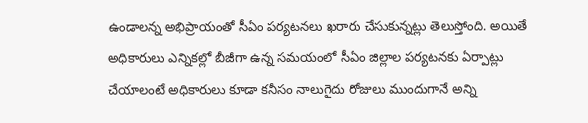ఉండాల‌న్న అభిప్రాయంతో సీఏం ప‌ర్య‌ట‌న‌లు ఖ‌రారు చేసుకున్న‌ట్లు తెలుస్తోంది. అయితే అధికారులు ఎన్నిక‌ల్లో బీజీగా ఉన్న స‌మ‌యంలో సీఏం జిల్లాల ప‌ర్య‌ట‌న‌కు ఏర్పాట్లు చేయాలంటే అధికారులు కూడా క‌నీసం నాలుగైదు రోజులు ముందుగానే అన్ని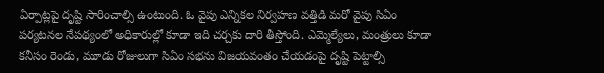ఏర్పాట్ల‌పై దృష్టి సారించాల్సి ఉంటుంది. ఓ వైపు ఎన్నిక‌ల నిర్వ‌హ‌ణ వ‌త్తిడి మ‌రో వైపు సిఏం ప‌ర్య‌ట‌న‌ల నేప‌థ్యంలో అధికారుల్లో కూడా ఇది చ‌ర్చ‌కు దారి తీస్తోంది. ఎమ్మెల్యేలు, మంత్రులు కూడా క‌నీసం రెండు, మూడు రోజులుగా సిఏం స‌భ‌ను విజ‌య‌వంతం చేయ‌డంపై దృష్టి పెట్టాల్సి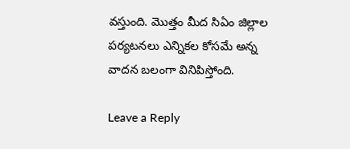వ‌స్తుంది. మొత్తం మీద సిఏం జిల్లాల ప‌ర్య‌ట‌న‌లు ఎన్నిక‌ల కోస‌మే అన్న వాద‌న బ‌లంగా వినిపిస్తోంది.

Leave a Reply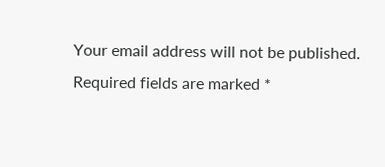Your email address will not be published. Required fields are marked *